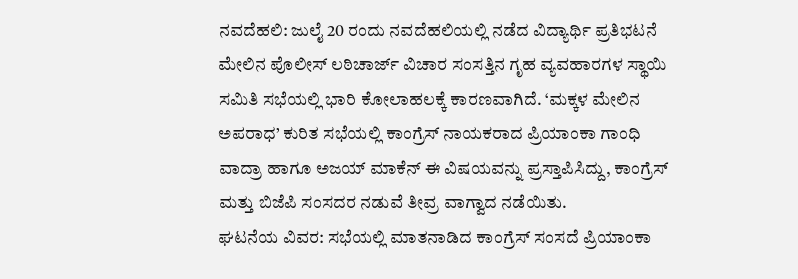ನವದೆಹಲಿ: ಜುಲೈ 20 ರಂದು ನವದೆಹಲಿಯಲ್ಲಿ ನಡೆದ ವಿದ್ಯಾರ್ಥಿ ಪ್ರತಿಭಟನೆ ಮೇಲಿನ ಪೊಲೀಸ್ ಲಠಿಚಾರ್ಜ್ ವಿಚಾರ ಸಂಸತ್ತಿನ ಗೃಹ ವ್ಯವಹಾರಗಳ ಸ್ಥಾಯಿ ಸಮಿತಿ ಸಭೆಯಲ್ಲಿ ಭಾರಿ ಕೋಲಾಹಲಕ್ಕೆ ಕಾರಣವಾಗಿದೆ. ‘ಮಕ್ಕಳ ಮೇಲಿನ ಅಪರಾಧ’ ಕುರಿತ ಸಭೆಯಲ್ಲಿ ಕಾಂಗ್ರೆಸ್ ನಾಯಕರಾದ ಪ್ರಿಯಾಂಕಾ ಗಾಂಧಿ ವಾದ್ರಾ ಹಾಗೂ ಅಜಯ್ ಮಾಕೆನ್ ಈ ವಿಷಯವನ್ನು ಪ್ರಸ್ತಾಪಿಸಿದ್ದು, ಕಾಂಗ್ರೆಸ್ ಮತ್ತು ಬಿಜೆಪಿ ಸಂಸದರ ನಡುವೆ ತೀವ್ರ ವಾಗ್ವಾದ ನಡೆಯಿತು.
ಘಟನೆಯ ವಿವರ: ಸಭೆಯಲ್ಲಿ ಮಾತನಾಡಿದ ಕಾಂಗ್ರೆಸ್ ಸಂಸದೆ ಪ್ರಿಯಾಂಕಾ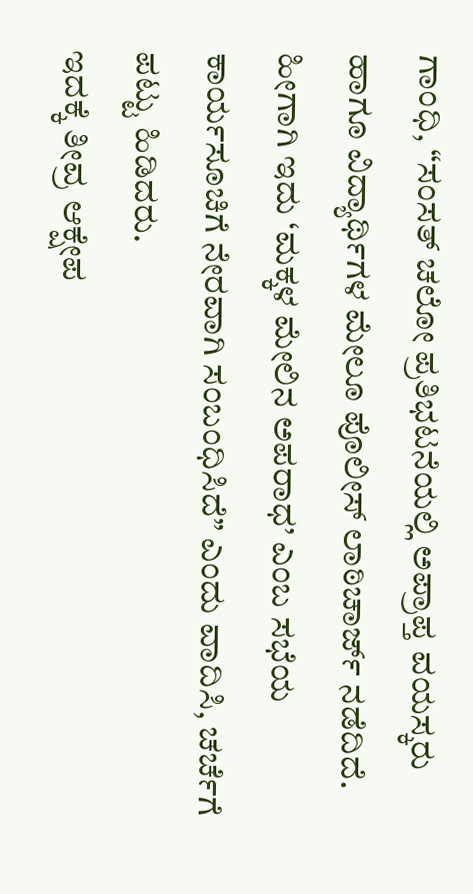ಗಾಂಧಿ, “ಸಂಸತ್ ಚಲೋ ಪ್ರತಿಭಟನೆಯಲ್ಲಿ ಅಪ್ರಾಪ್ತ ವಯಸ್ಕರು ಹಾಗೂ ವಿದ್ಯಾರ್ಥಿಗಳ ಮೇಲೂ ಪೊಲೀಸ್ ಲಾಠಿಚಾರ್ಜ್ ನಡೆದಿದೆ. ಹೀಗಾಗಿ ಇದು ‘ಮಕ್ಕಳ ಮೇಲಿನ ಅಪರಾಧ’ ಎಂಬ ಸಭೆಯ ಕಾರ್ಯಸೂಚಿಗೆ ನೇರವಾಗಿ ಸಂಬಂಧಿಸಿದೆ” ಎಂದು ವಾದಿಸಿ, ಚರ್ಚೆಗೆ ಪಟ್ಟು ಹಿಡಿದರು.
ಇದಕ್ಕೆ ತೀವ್ರ ಆಕ್ಷೇಪ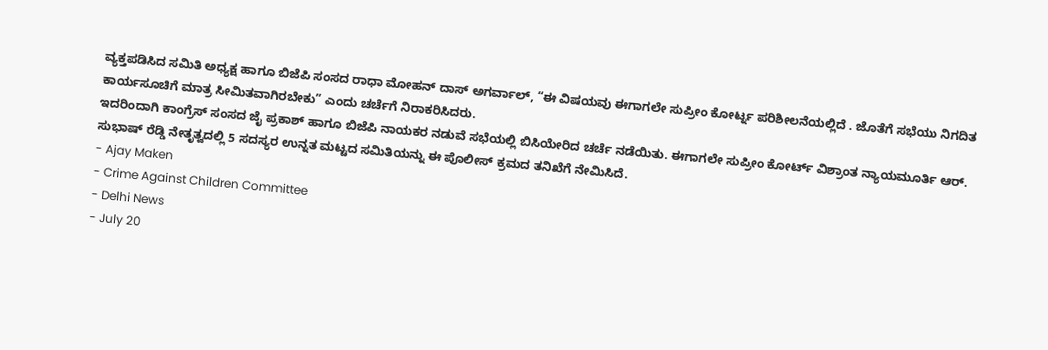ವ್ಯಕ್ತಪಡಿಸಿದ ಸಮಿತಿ ಅಧ್ಯಕ್ಷ ಹಾಗೂ ಬಿಜೆಪಿ ಸಂಸದ ರಾಧಾ ಮೋಹನ್ ದಾಸ್ ಅಗರ್ವಾಲ್, “ಈ ವಿಷಯವು ಈಗಾಗಲೇ ಸುಪ್ರೀಂ ಕೋರ್ಟ್ನ ಪರಿಶೀಲನೆಯಲ್ಲಿದೆ . ಜೊತೆಗೆ ಸಭೆಯು ನಿಗದಿತ ಕಾರ್ಯಸೂಚಿಗೆ ಮಾತ್ರ ಸೀಮಿತವಾಗಿರಬೇಕು” ಎಂದು ಚರ್ಚೆಗೆ ನಿರಾಕರಿಸಿದರು.
ಇದರಿಂದಾಗಿ ಕಾಂಗ್ರೆಸ್ ಸಂಸದ ಜೈ ಪ್ರಕಾಶ್ ಹಾಗೂ ಬಿಜೆಪಿ ನಾಯಕರ ನಡುವೆ ಸಭೆಯಲ್ಲಿ ಬಿಸಿಯೇರಿದ ಚರ್ಚೆ ನಡೆಯಿತು. ಈಗಾಗಲೇ ಸುಪ್ರೀಂ ಕೋರ್ಟ್ ವಿಶ್ರಾಂತ ನ್ಯಾಯಮೂರ್ತಿ ಆರ್. ಸುಭಾಷ್ ರೆಡ್ಡಿ ನೇತೃತ್ವದಲ್ಲಿ 5 ಸದಸ್ಯರ ಉನ್ನತ ಮಟ್ಟದ ಸಮಿತಿಯನ್ನು ಈ ಪೊಲೀಸ್ ಕ್ರಮದ ತನಿಖೆಗೆ ನೇಮಿಸಿದೆ.
- Ajay Maken
- Crime Against Children Committee
- Delhi News
- July 20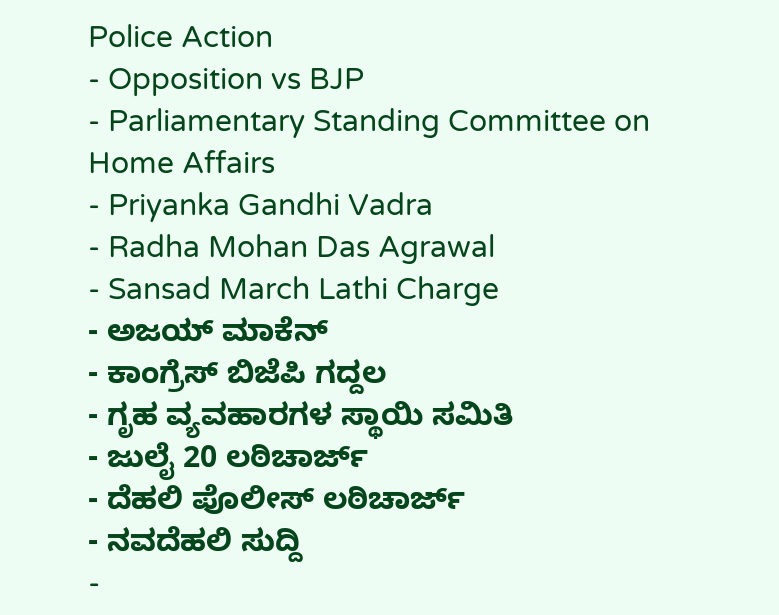Police Action
- Opposition vs BJP
- Parliamentary Standing Committee on Home Affairs
- Priyanka Gandhi Vadra
- Radha Mohan Das Agrawal
- Sansad March Lathi Charge
- ಅಜಯ್ ಮಾಕೆನ್
- ಕಾಂಗ್ರೆಸ್ ಬಿಜೆಪಿ ಗದ್ದಲ
- ಗೃಹ ವ್ಯವಹಾರಗಳ ಸ್ಥಾಯಿ ಸಮಿತಿ
- ಜುಲೈ 20 ಲಠಿಚಾರ್ಜ್
- ದೆಹಲಿ ಪೊಲೀಸ್ ಲಠಿಚಾರ್ಜ್
- ನವದೆಹಲಿ ಸುದ್ದಿ
-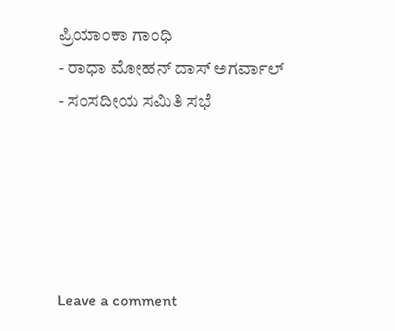ಪ್ರಿಯಾಂಕಾ ಗಾಂಧಿ
- ರಾಧಾ ಮೋಹನ್ ದಾಸ್ ಅಗರ್ವಾಲ್
- ಸಂಸದೀಯ ಸಮಿತಿ ಸಭೆ





Leave a comment